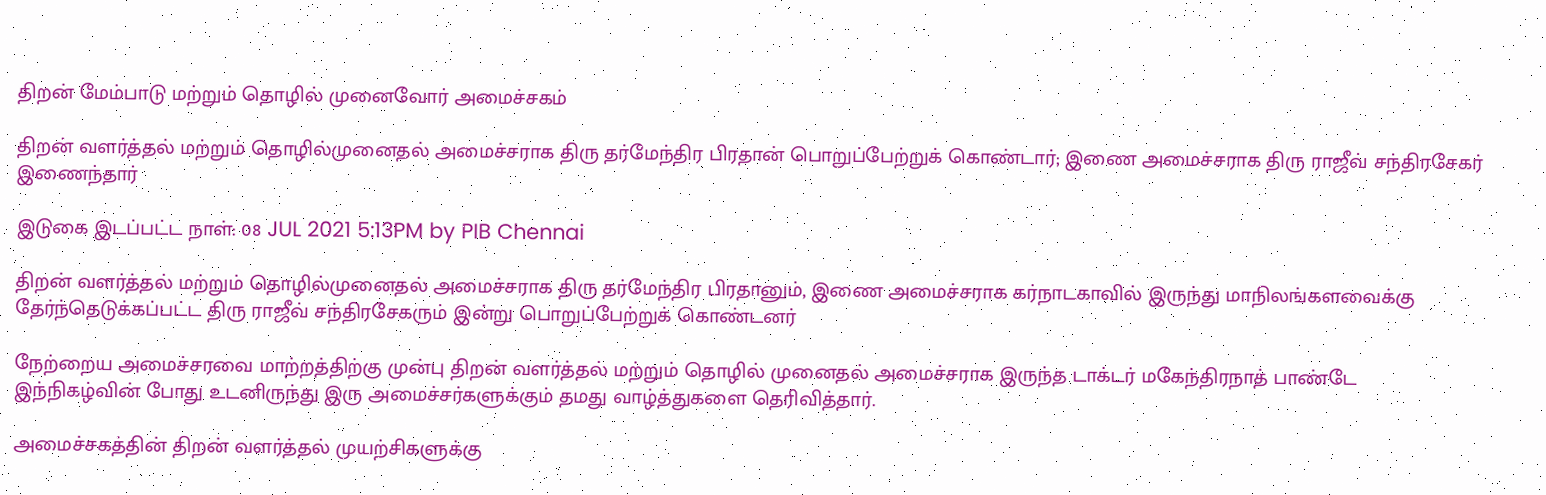திறன் மேம்பாடு மற்றும் தொழில் முனைவோர் அமைச்சகம்

திறன் வளர்த்தல் மற்றும் தொழில்முனைதல் அமைச்சராக திரு தர்மேந்திர பிரதான் பொறுப்பேற்றுக் கொண்டார்; இணை அமைச்சராக திரு ராஜீவ் சந்திரசேகர் இணைந்தார்

இடுகை இடப்பட்ட நாள்: 08 JUL 2021 5:13PM by PIB Chennai

திறன் வளர்த்தல் மற்றும் தொழில்முனைதல் அமைச்சராக திரு தர்மேந்திர பிரதானும், இணை அமைச்சராக கர்நாடகாவில் இருந்து மாநிலங்களவைக்கு தேர்ந்தெடுக்கப்பட்ட திரு ராஜீவ் சந்திரசேகரும் இன்று பொறுப்பேற்றுக் கொண்டனர்

நேற்றைய அமைச்சரவை மாற்றத்திற்கு முன்பு திறன் வளர்த்தல் மற்றும் தொழில் முனைதல் அமைச்சராக இருந்த டாக்டர் மகேந்திரநாத் பாண்டே இந்நிகழ்வின் போது உடனிருந்து இரு அமைச்சர்களுக்கும் தமது வாழ்த்துகளை தெரிவித்தார்.

அமைச்சகத்தின் திறன் வளர்த்தல் முயற்சிகளுக்கு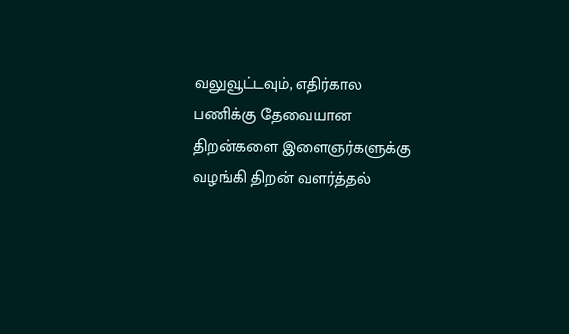வலுவூட்டவும், எதிர்கால பணிக்கு தேவையான திறன்களை இளைஞர்களுக்கு வழங்கி திறன் வளர்த்தல்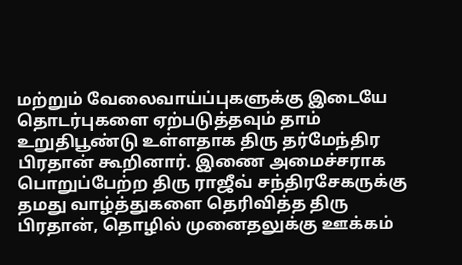மற்றும் வேலைவாய்ப்புகளுக்கு இடையே தொடர்புகளை ஏற்படுத்தவும் தாம் உறுதிபூண்டு உள்ளதாக திரு தர்மேந்திர பிரதான் கூறினார். இணை அமைச்சராக பொறுப்பேற்ற திரு ராஜீவ் சந்திரசேகருக்கு தமது வாழ்த்துகளை தெரிவித்த திரு பிரதான், தொழில் முனைதலுக்கு ஊக்கம்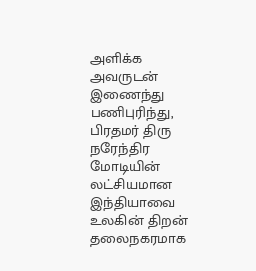அளிக்க  அவருடன் இணைந்து பணிபுரிந்து, பிரதமர் திரு நரேந்திர மோடியின் லட்சியமான இந்தியாவை உலகின் திறன் தலைநகரமாக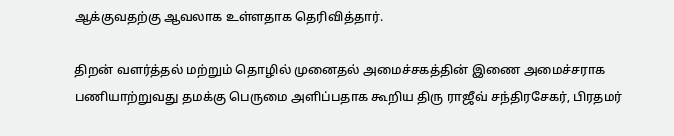ஆக்குவதற்கு ஆவலாக உள்ளதாக தெரிவித்தார்.

திறன் வளர்த்தல் மற்றும் தொழில் முனைதல் அமைச்சகத்தின் இணை அமைச்சராக பணியாற்றுவது தமக்கு பெருமை அளிப்பதாக கூறிய திரு ராஜீவ் சந்திரசேகர், பிரதமர்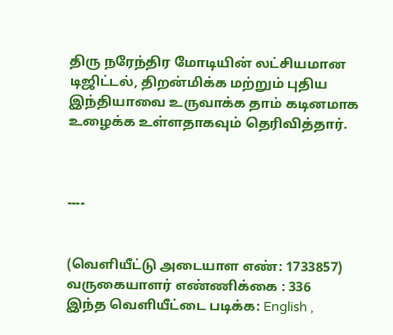திரு நரேந்திர மோடியின் லட்சியமான டிஜிட்டல், திறன்மிக்க மற்றும் புதிய இந்தியாவை உருவாக்க தாம் கடினமாக உழைக்க உள்ளதாகவும் தெரிவித்தார்.



----


(வெளியீட்டு அடையாள எண்: 1733857) வருகையாளர் எண்ணிக்கை : 336
இந்த வெளியீட்டை படிக்க: English ,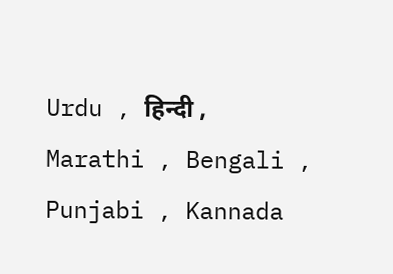Urdu , हिन्दी , Marathi , Bengali , Punjabi , Kannada